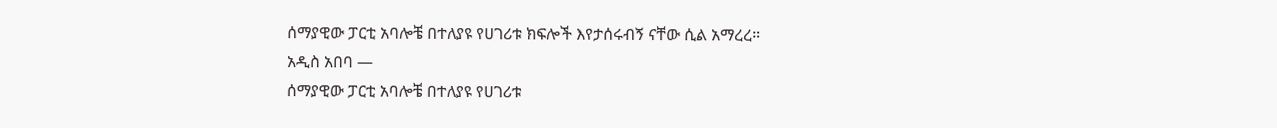ሰማያዊው ፓርቲ አባሎቼ በተለያዩ የሀገሪቱ ክፍሎች እየታሰሩብኝ ናቸው ሲል አማረረ።
አዲስ አበባ —
ሰማያዊው ፓርቲ አባሎቼ በተለያዩ የሀገሪቱ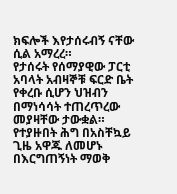ክፍሎች እየታሰሩብኝ ናቸው ሲል አማረረ።
የታሰሩት የሰማያዊው ፓርቲ አባላት አብዛኞቹ ፍርድ ቤት የቀረቡ ሲሆን ህዝብን በማነሳሳት ተጠረጥረው መያዛቸው ታውቋል።
የተያዙበት ሕግ በአስቸኳይ ጊዜ አዋጁ ለመሆኑ በእርግጠኝነት ማወቅ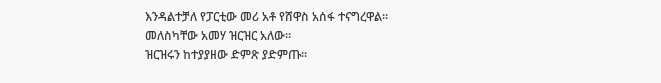እንዳልተቻለ የፓርቲው መሪ አቶ የሸዋስ አሰፋ ተናግረዋል።
መለስካቸው አመሃ ዝርዝር አለው።
ዝርዝሩን ከተያያዘው ድምጽ ያድምጡ።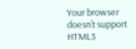Your browser doesn’t support HTML5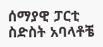ሰማያዊ ፓርቲ ስድስት አባላቶቼ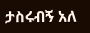ታስሩብኝ አለ